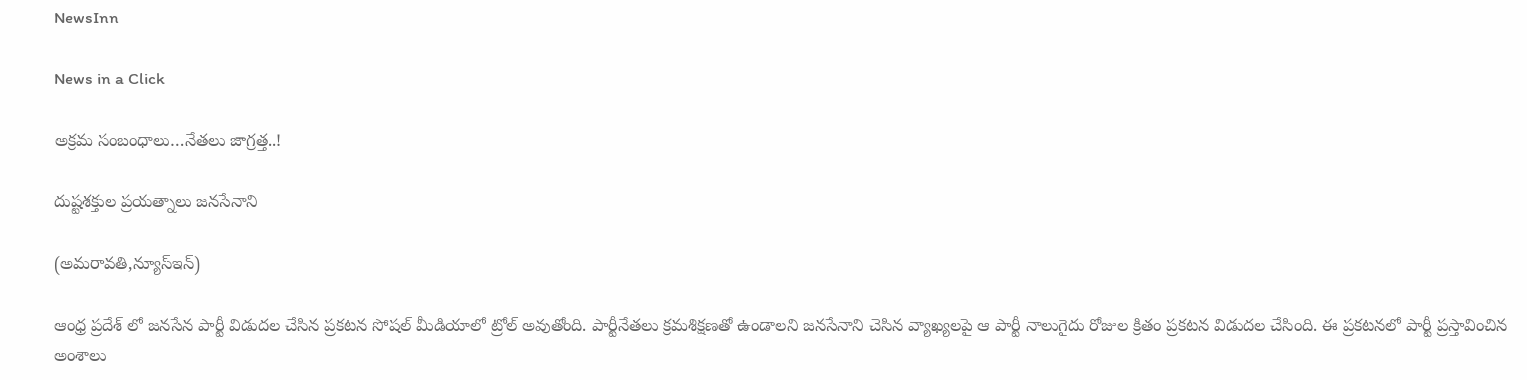NewsInn

News in a Click

అక్ర‌మ సంబంధాలు…నేత‌లు జాగ్ర‌త్త..!

దుష్టశ‌క్తుల ప్ర‌య‌త్నాలు జ‌న‌సేనాని

(అమ‌రావ‌తి,న్యూస్ఇన్‌)

ఆంధ్ర ప్ర‌దేశ్ లో జ‌న‌సేన పార్టీ విడుద‌ల చేసిన ప్ర‌క‌ట‌న సోషల్ మీడియాలో ట్రోల్ అవుతోంది. పార్టీనేత‌లు క్ర‌మ‌శిక్ష‌ణ‌తో ఉండాల‌ని జ‌న‌సేనాని చెసిన వ్యాఖ్య‌లపై ఆ పార్టీ నాలుగైదు రోజుల క్రితం ప్ర‌క‌ట‌న విడుదల చేసింది. ఈ ప్ర‌క‌ట‌న‌లో పార్టీ ప్ర‌స్తావించిన అంశాలు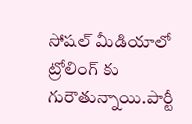సోష‌ల్ మీడియాలో ట్రోలింగ్ కు గురౌతున్నాయి.పార్టీ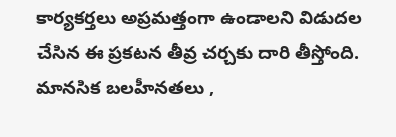కార్య‌క‌ర్త‌లు అప్రమ‌త్తంగా ఉండాల‌ని విడుద‌ల చేసిన ఈ ప్ర‌క‌ట‌న తీవ్ర చ‌ర్చ‌కు దారి తీస్తోంది. మాన‌సిక బ‌ల‌హీన‌త‌లు ,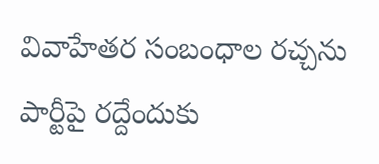వివాహేత‌ర సంబంధాల ర‌చ్చ‌ను పార్టీపై ర‌ద్దేందుకు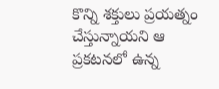కొన్ని శ‌క్తులు ప్ర‌య‌త్నం చేస్తున్నాయ‌ని ఆ ప్ర‌క‌ట‌న‌లో ఉన్న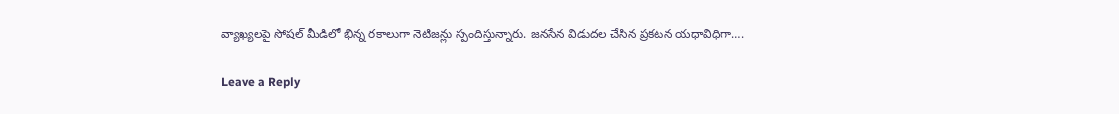వ్యాఖ్య‌లపై సోష‌ల్ మీడిలో భిన్న ర‌కాలుగా నెటిజ‌న్లు స్పందిస్తున్నారు. జ‌న‌సేన విడుద‌ల చేసిన ప్ర‌క‌ట‌న య‌ధావిధిగా….

Leave a Reply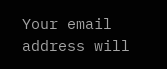Your email address will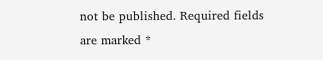not be published. Required fields are marked *